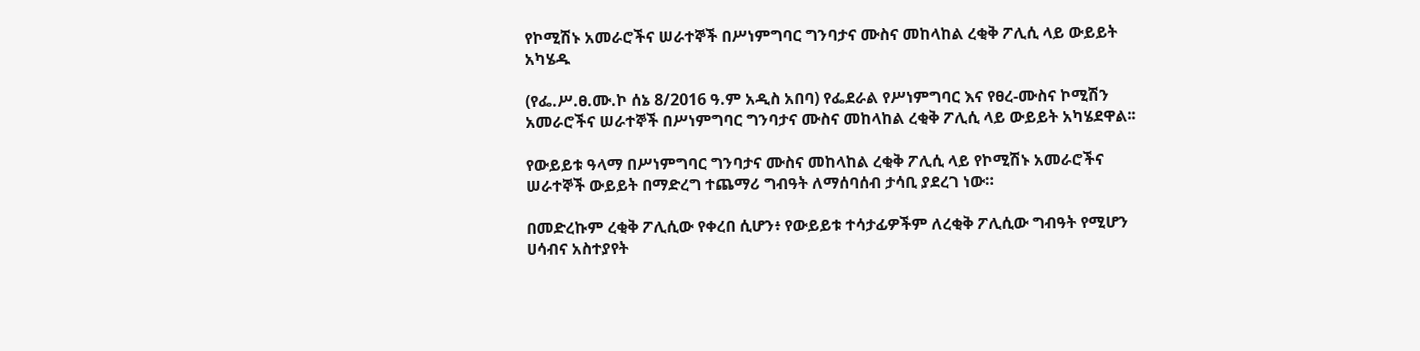የኮሚሽኑ አመራሮችና ሠራተኞች በሥነምግባር ግንባታና ሙስና መከላከል ረቂቅ ፖሊሲ ላይ ውይይት አካሄዱ

(የፌ.ሥ.ፀ.ሙ.ኮ ሰኔ 8/2016 ዓ.ም አዲስ አበባ) የፌደራል የሥነምግባር እና የፀረ-ሙስና ኮሚሽን አመራሮችና ሠራተኞች በሥነምግባር ግንባታና ሙስና መከላከል ረቂቅ ፖሊሲ ላይ ውይይት አካሄደዋል፡፡

የውይይቱ ዓላማ በሥነምግባር ግንባታና ሙስና መከላከል ረቂቅ ፖሊሲ ላይ የኮሚሽኑ አመራሮችና ሠራተኞች ውይይት በማድረግ ተጨማሪ ግብዓት ለማሰባሰብ ታሳቢ ያደረገ ነው።

በመድረኩም ረቂቅ ፖሊሲው የቀረበ ሲሆን፥ የውይይቱ ተሳታፊዎችም ለረቂቅ ፖሊሲው ግብዓት የሚሆን ሀሳብና አስተያየት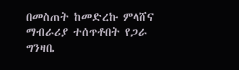በመስጠት ከመድረኩ ምላሸና ማብራሪያ ተሰጥቶበት የጋራ ግንዛቤ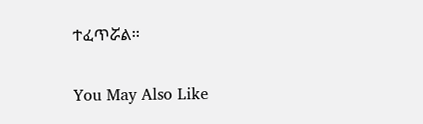ተፈጥሯል፡፡

You May Also Like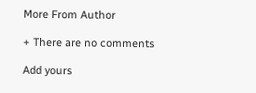More From Author

+ There are no comments

Add yours